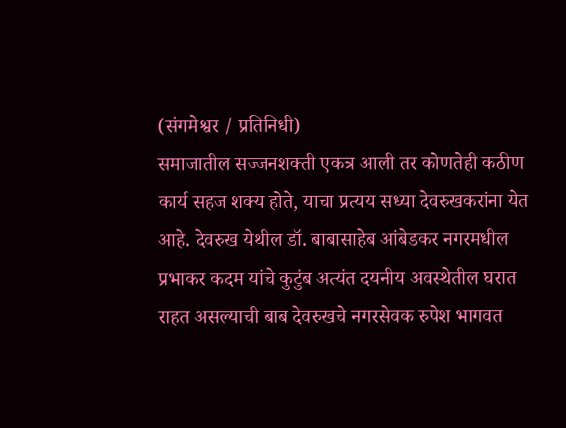(संगमेश्वर / प्रतिनिधी)
समाजातील सज्जनशक्ती एकत्र आली तर कोणतेही कठीण कार्य सहज शक्य होते, याचा प्रत्यय सध्या देवरुखकरांना येत आहे. देवरुख येथील डॉ. बाबासाहेब आंबेडकर नगरमधील प्रभाकर कदम यांचे कुटुंब अत्यंत दयनीय अवस्थेतील घरात राहत असल्याची बाब देवरुखचे नगरसेवक रुपेश भागवत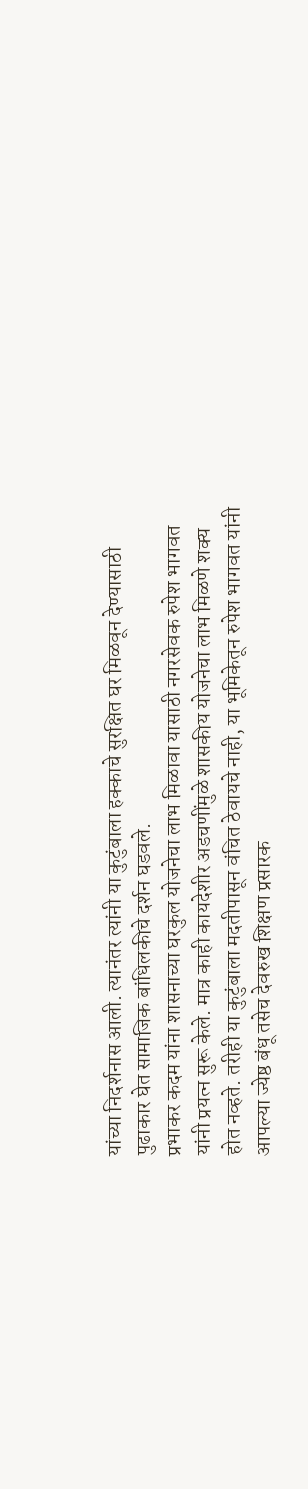यांच्या निदर्शनास आली. त्यानंतर त्यांनी या कुटुंबाला हक्काचे सुरक्षित घर मिळवून देण्यासाठी पुढाकार घेत सामाजिक बांधिलकीचे दर्शन घडवले.
प्रभाकर कदम यांना शासनाच्या घरकुल योजनेचा लाभ मिळावा यासाठी नगरसेवक रुपेश भागवत यांनी प्रयत्न सुरू केले. मात्र काही कायदेशीर अडचणींमुळे शासकीय योजनेचा लाभ मिळणे शक्य होत नव्हते. तरीही या कुटुंबाला मदतीपासून वंचित ठेवायचे नाही, या भूमिकेतून रुपेश भागवत यांनी आपल्या ज्येष्ठ बंधू तसेच देवरुख शिक्षण प्रसारक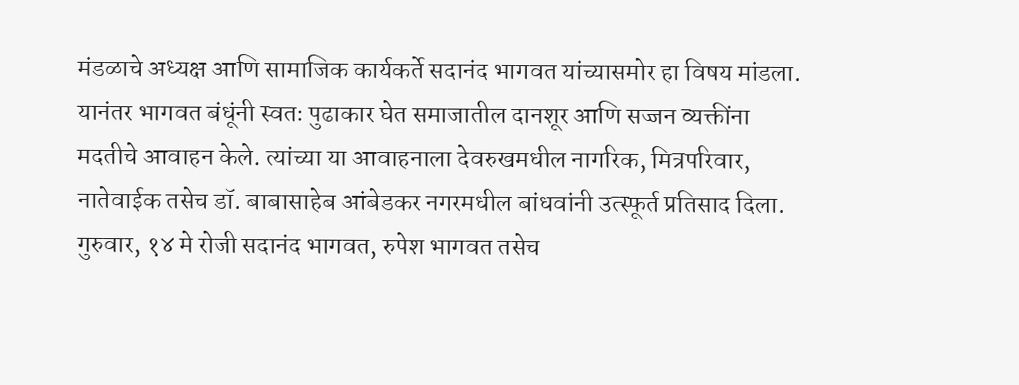मंडळाचे अध्यक्ष आणि सामाजिक कार्यकर्ते सदानंद भागवत यांच्यासमोर हा विषय मांडला.
यानंतर भागवत बंधूंनी स्वतः पुढाकार घेत समाजातील दानशूर आणि सज्जन व्यक्तींना मदतीचे आवाहन केले. त्यांच्या या आवाहनाला देवरुखमधील नागरिक, मित्रपरिवार, नातेवाईक तसेच डॉ. बाबासाहेब आंबेडकर नगरमधील बांधवांनी उत्स्फूर्त प्रतिसाद दिला.
गुरुवार, १४ मे रोजी सदानंद भागवत, रुपेश भागवत तसेच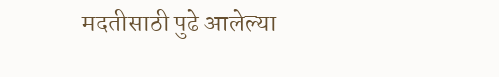मदतीसाठी पुढे आलेल्या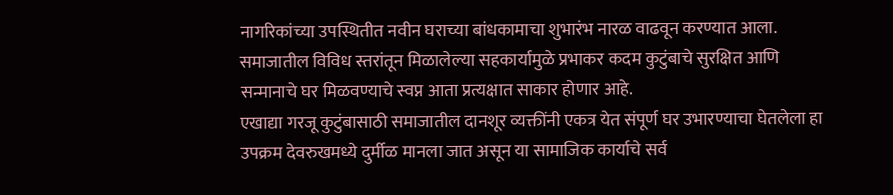नागरिकांच्या उपस्थितीत नवीन घराच्या बांधकामाचा शुभारंभ नारळ वाढवून करण्यात आला. समाजातील विविध स्तरांतून मिळालेल्या सहकार्यामुळे प्रभाकर कदम कुटुंबाचे सुरक्षित आणि सन्मानाचे घर मिळवण्याचे स्वप्न आता प्रत्यक्षात साकार होणार आहे.
एखाद्या गरजू कुटुंबासाठी समाजातील दानशूर व्यक्तींनी एकत्र येत संपूर्ण घर उभारण्याचा घेतलेला हा उपक्रम देवरुखमध्ये दुर्मीळ मानला जात असून या सामाजिक कार्याचे सर्व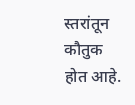स्तरांतून कौतुक होत आहे.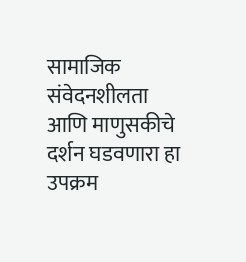सामाजिक संवेदनशीलता आणि माणुसकीचे दर्शन घडवणारा हा उपक्रम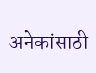अनेकांसाठी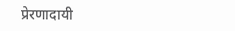प्रेरणादायी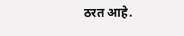ठरत आहे.